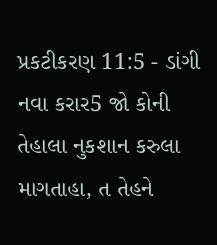પ્રકટીકરણ 11:5 - ડાંગી નવા કરાર5 જો કોની તેહાલા નુકશાન કરુલા માગતાહા, ત તેહને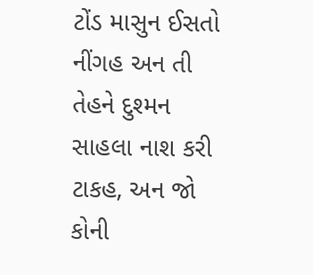ટોંડ માસુન ઈસતો નીંગહ અન તી તેહને દુશ્મન સાહલા નાશ કરી ટાકહ, અન જો કોની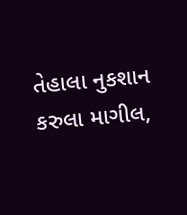તેહાલા નુકશાન કરુલા માગીલ,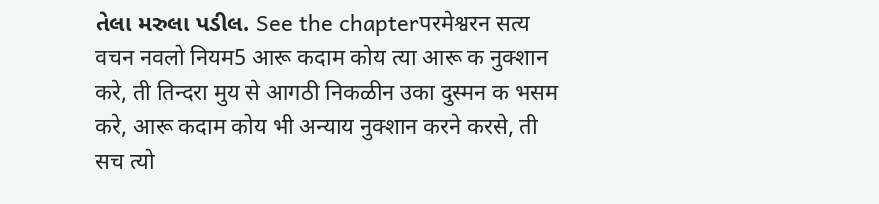તેલા મરુલા પડીલ. See the chapterपरमेश्वरन सत्य वचन नवलो नियम5 आरू कदाम कोय त्या आरू क नुक्शान करे, ती तिन्दरा मुय से आगठी निकळीन उका दुस्मन क भसम करे, आरू कदाम कोय भी अन्याय नुक्शान करने करसे, ती सच त्यो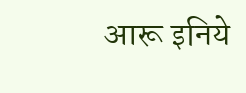आरू इनिये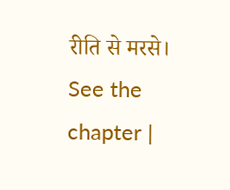रीति से मरसे। See the chapter |